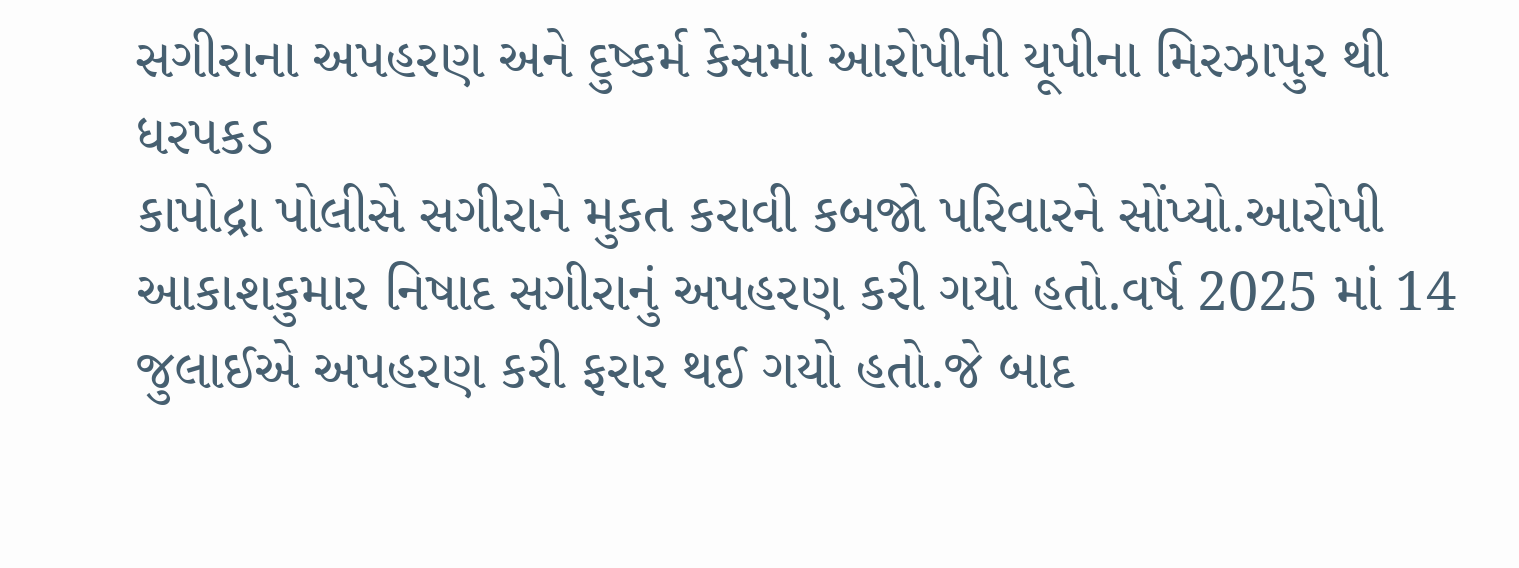સગીરાના અપહરણ અને દુષ્કર્મ કેસમાં આરોપીની યૂપીના મિરઝાપુર થી ધરપકડ
કાપોદ્રા પોલીસે સગીરાને મુકત કરાવી કબજો પરિવારને સોંપ્યો.આરોપી આકાશકુમાર નિષાદ સગીરાનું અપહરણ કરી ગયો હતો.વર્ષ 2025 માં 14 જુલાઈએ અપહરણ કરી ફરાર થઈ ગયો હતો.જે બાદ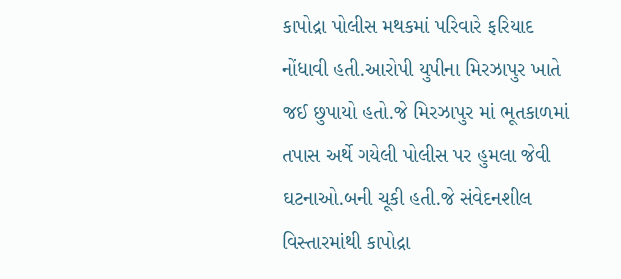કાપોદ્રા પોલીસ મથકમાં પરિવારે ફરિયાદ નોંધાવી હતી.આરોપી યુપીના મિરઝાપુર ખાતે જઈ છુપાયો હતો.જે મિરઝાપુર માં ભૂતકાળમાં તપાસ અર્થે ગયેલી પોલીસ પર હુમલા જેવી ઘટનાઓ.બની ચૂકી હતી.જે સંવેદનશીલ વિસ્તારમાંથી કાપોદ્રા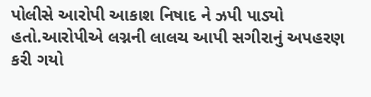પોલીસે આરોપી આકાશ નિષાદ ને ઝપી પાડ્યો હતો.આરોપીએ લગ્નની લાલચ આપી સગીરાનું અપહરણ કરી ગયો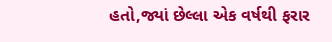હતો,જ્યાં છેલ્લા એક વર્ષથી ફરાર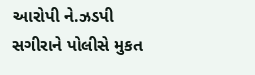આરોપી ને.ઝડપી સગીરાને પોલીસે મુકત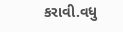કરાવી.વધુ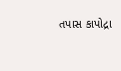તપાસ કાપોદ્રા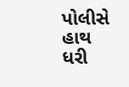પોલીસે હાથ ધરી